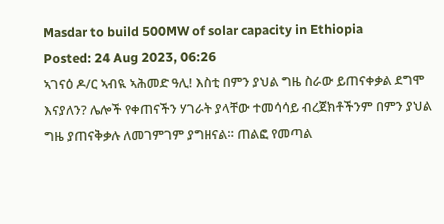Masdar to build 500MW of solar capacity in Ethiopia
Posted: 24 Aug 2023, 06:26
ኣገናዕ ዶ/ር ኣብዪ ኣሕመድ ዓሊ! እስቲ በምን ያህል ግዜ ስራው ይጠናቀቃል ደግሞ እናያለን? ሌሎች የቀጠናችን ሃገራት ያላቸው ተመሳሳይ ብረጀክቶችንም በምን ያህል ግዜ ያጠናቅቃሉ ለመገምገም ያግዘናል። ጠልፎ የመጣል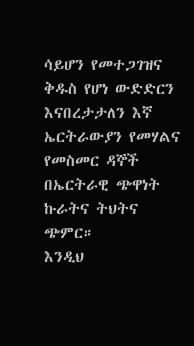ሳይሆን የመተጋገዝና ቅዱስ የሆነ ውድድርን እናበረታታለን እኛ ኤርትራውያን የመሃልና የመስመር ዳኞች በኤርትራዊ ጭዋነት ኩራትና ትህትና ጭምር።
እንዲህ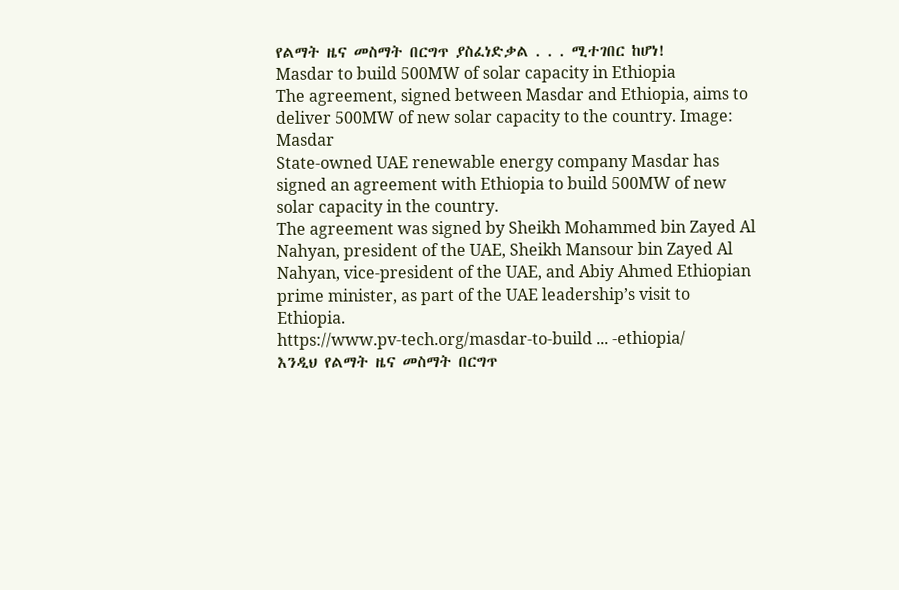የልማት ዜና መስማት በርግጥ ያስፈነድቃል . . . ሚተገበር ከሆነ!
Masdar to build 500MW of solar capacity in Ethiopia
The agreement, signed between Masdar and Ethiopia, aims to deliver 500MW of new solar capacity to the country. Image: Masdar
State-owned UAE renewable energy company Masdar has signed an agreement with Ethiopia to build 500MW of new solar capacity in the country.
The agreement was signed by Sheikh Mohammed bin Zayed Al Nahyan, president of the UAE, Sheikh Mansour bin Zayed Al Nahyan, vice-president of the UAE, and Abiy Ahmed Ethiopian prime minister, as part of the UAE leadership’s visit to Ethiopia.
https://www.pv-tech.org/masdar-to-build ... -ethiopia/
እንዲህ የልማት ዜና መስማት በርግጥ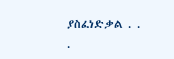ያስፈነድቃል . . .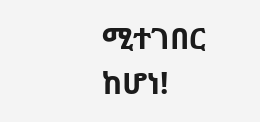ሚተገበር ከሆነ!